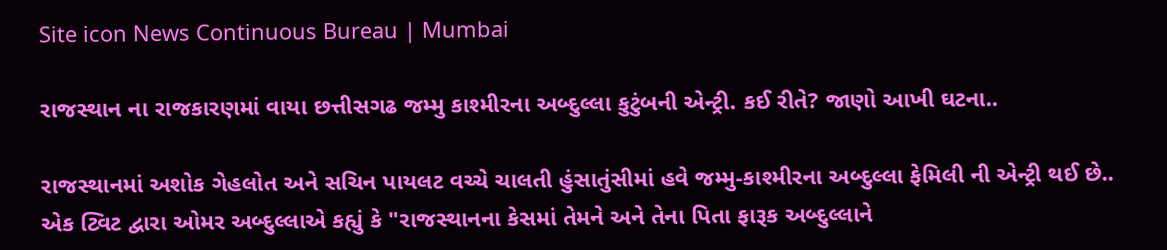Site icon News Continuous Bureau | Mumbai

રાજસ્થાન ના રાજકારણમાં વાયા છત્તીસગઢ જમ્મુ કાશ્મીરના અબ્દુલ્લા કુટુંબની એન્ટ્રી. કઈ રીતે? જાણો આખી ઘટના..

રાજસ્થાનમાં અશોક ગેહલોત અને સચિન પાયલટ વચ્ચે ચાલતી હુંસાતુંસીમાં હવે જમ્મુ-કાશ્મીરના અબ્દુલ્લા ફેમિલી ની એન્ટ્રી થઈ છે.. એક ટ્વિટ દ્વારા ઓમર અબ્દુલ્લાએ કહ્યું કે "રાજસ્થાનના કેસમાં તેમને અને તેના પિતા ફારૂક અબ્દુલ્લાને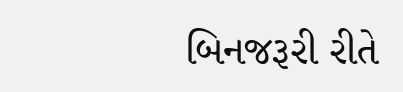બિનજરૂરી રીતે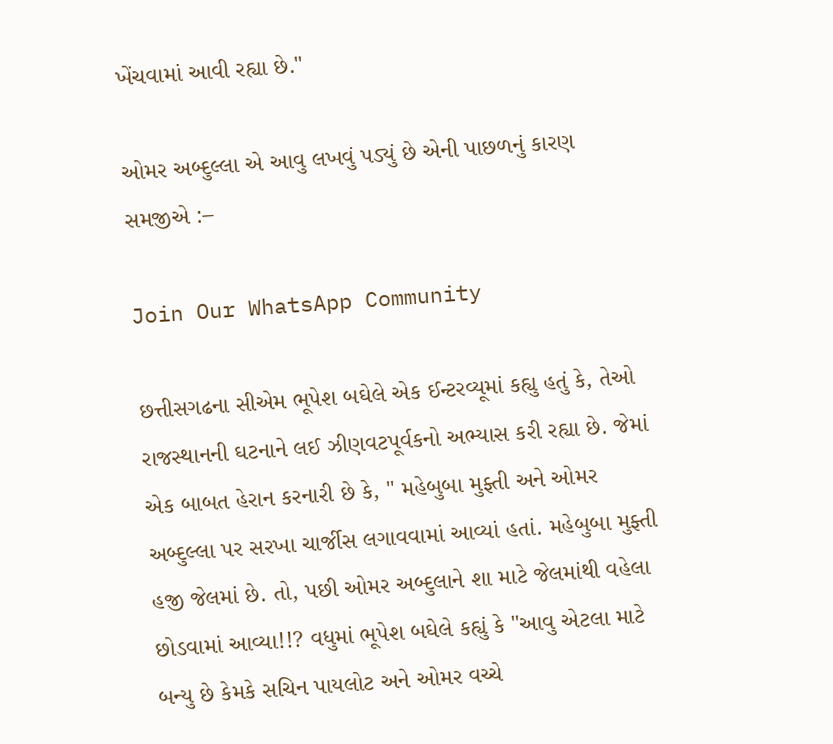ખેંચવામાં આવી રહ્યા છે."

ઓમર અબ્દુલ્લા એ આવુ લખવું પડ્યું છે એની પાછળનું કારણ સમજીએ :–

Join Our WhatsApp Community

છત્તીસગઢના સીએમ ભૂપેશ બઘેલે એક ઈન્ટરવ્યૂમાં કહ્યુ હતું કે, તેઓ રાજસ્થાનની ઘટનાને લઈ ઝીણવટપૂર્વકનો અભ્યાસ કરી રહ્યા છે. જેમાં એક બાબત હેરાન કરનારી છે કે, " મહેબુબા મુફ્તી અને ઓમર અબ્દુલ્લા પર સરખા ચાર્જીસ લગાવવામાં આવ્યાં હતાં. મહેબુબા મુફ્તી હજી જેલમાં છે. તો, પછી ઓમર અબ્દુલાને શા માટે જેલમાંથી વહેલા છોડવામાં આવ્યા!!? વધુમાં ભૂપેશ બઘેલે કહ્યું કે "આવુ એટલા માટે બન્યુ છે કેમકે સચિન પાયલોટ અને ઓમર વચ્ચે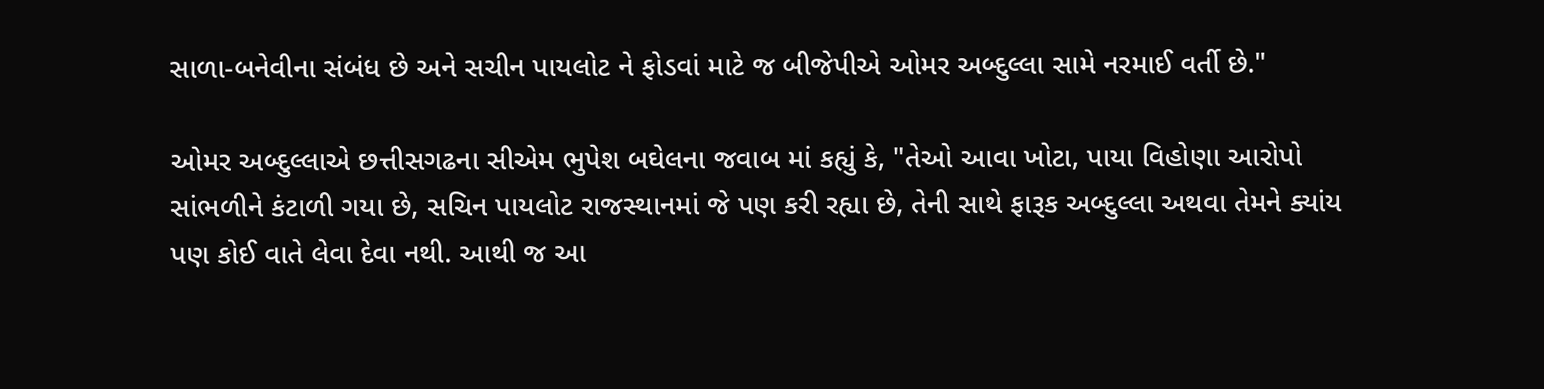સાળા-બનેવીના સંબંધ છે અને સચીન પાયલોટ ને ફોડવાં માટે જ બીજેપીએ ઓમર અબ્દુલ્લા સામે નરમાઈ વર્તી છે."

ઓમર અબ્દુલ્લાએ છત્તીસગઢના સીએમ ભુપેશ બઘેલના જવાબ માં કહ્યું કે, "તેઓ આવા ખોટા, પાયા વિહોણા આરોપો સાંભળીને કંટાળી ગયા છે, સચિન પાયલોટ રાજસ્થાનમાં જે પણ કરી રહ્યા છે, તેની સાથે ફારૂક અબ્દુલ્લા અથવા તેમને ક્યાંય પણ કોઈ વાતે લેવા દેવા નથી. આથી જ આ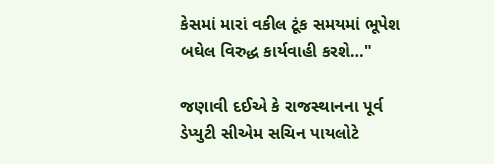કેસમાં મારાં વકીલ ટૂંક સમયમાં ભૂપેશ બઘેલ વિરુદ્ધ કાર્યવાહી કરશે…"

જણાવી દઈએ કે રાજસ્થાનના પૂર્વ ડેપ્યુટી સીએમ સચિન પાયલોટે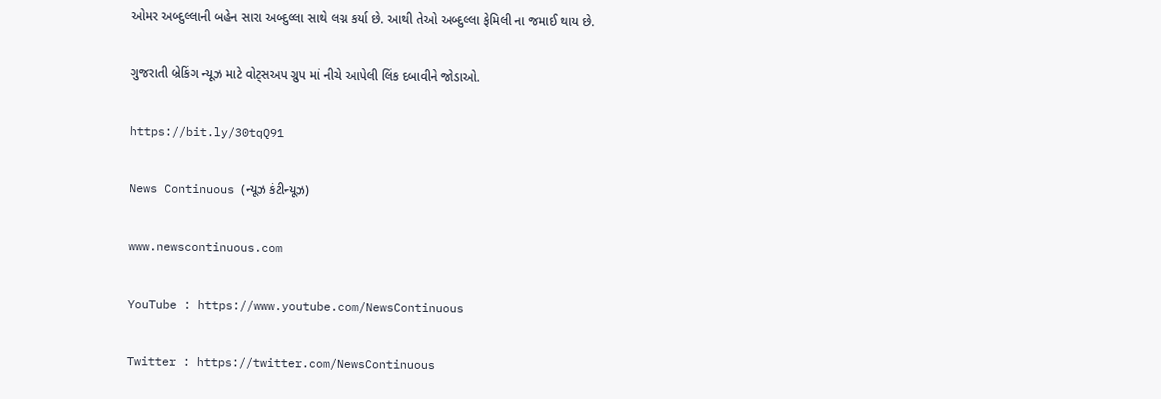ઓમર અબ્દુલ્લાની બહેન સારા અબ્દુલ્લા સાથે લગ્ન કર્યા છે. આથી તેઓ અબ્દુલ્લા ફેમિલી ના જમાઈ થાય છે.

ગુજરાતી બ્રેકિંગ ન્યૂઝ માટે વોટ્સઅપ ગ્રુપ માં નીચે આપેલી લિંક દબાવીને જોડાઓ.

https://bit.ly/30tqQ91

News Continuous (ન્યૂઝ કંટીન્યૂઝ)

www.newscontinuous.com

YouTube : https://www.youtube.com/NewsContinuous

Twitter : https://twitter.com/NewsContinuous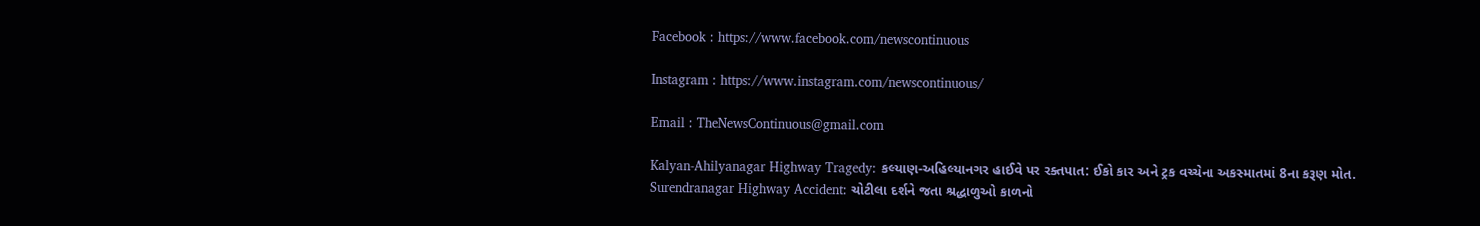Facebook : https://www.facebook.com/newscontinuous

Instagram : https://www.instagram.com/newscontinuous/

Email : TheNewsContinuous@gmail.com

Kalyan-Ahilyanagar Highway Tragedy: કલ્યાણ-અહિલ્યાનગર હાઈવે પર રક્તપાત: ઈકો કાર અને ટ્રક વચ્ચેના અકસ્માતમાં 8ના કરૂણ મોત.
Surendranagar Highway Accident: ચોટીલા દર્શને જતા શ્રદ્ધાળુઓ કાળનો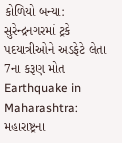કોળિયો બન્યા: સુરેન્દ્રનગરમાં ટ્રકે પદયાત્રીઓને અડફેટે લેતા 7ના કરૂણ મોત
Earthquake in Maharashtra: મહારાષ્ટ્રના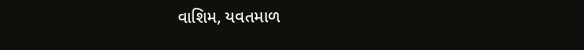વાશિમ, યવતમાળ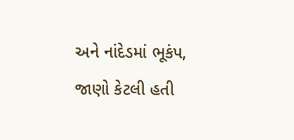અને નાંદેડમાં ભૂકંપ, જાણો કેટલી હતી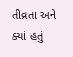તીવ્રતા અને ક્યાં હતું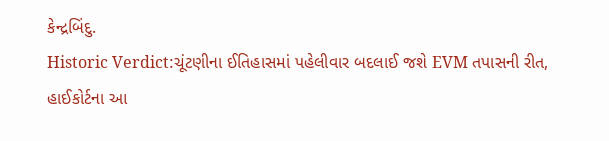કેન્દ્રબિંદુ.
Historic Verdict:ચૂંટણીના ઈતિહાસમાં પહેલીવાર બદલાઈ જશે EVM તપાસની રીત, હાઈકોર્ટના આ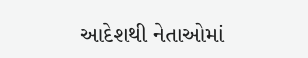આદેશથી નેતાઓમાં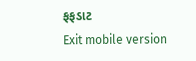ફફડાટ
Exit mobile version